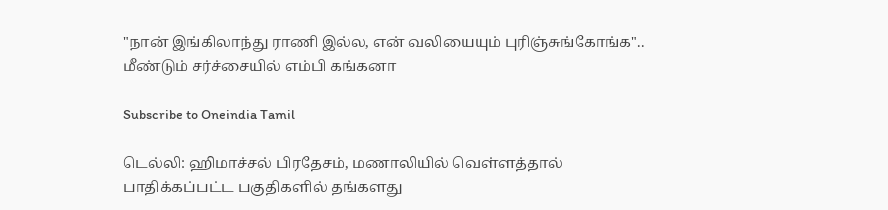"நான் இங்கிலாந்து ராணி இல்ல, என் வலியையும் புரிஞ்சுங்கோங்க".. மீண்டும் சர்ச்சையில் எம்பி கங்கனா

Subscribe to Oneindia Tamil

டெல்லி: ஹிமாச்சல் பிரதேசம், மணாலியில் வெள்ளத்தால் பாதிக்கப்பட்ட பகுதிகளில் தங்களது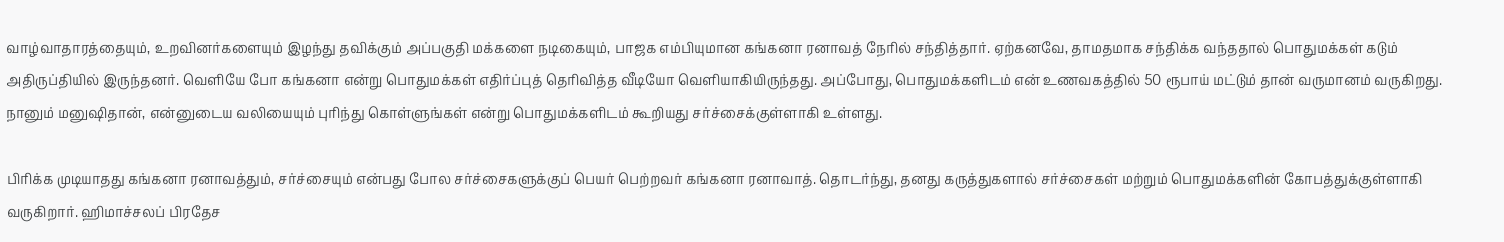வாழ்வாதாரத்தையும், உறவினர்களையும் இழந்து தவிக்கும் அப்பகுதி மக்களை நடிகையும், பாஜக எம்பியுமான கங்கனா ரனாவத் நேரில் சந்தித்தார். ஏற்கனவே, தாமதமாக சந்திக்க வந்ததால் பொதுமக்கள் கடும் அதிருப்தியில் இருந்தனர். வெளியே போ கங்கனா என்று பொதுமக்கள் எதிர்ப்புத் தெரிவித்த வீடியோ வெளியாகியிருந்தது. அப்போது, பொதுமக்களிடம் என் உணவகத்தில் 50 ரூபாய் மட்டும் தான் வருமானம் வருகிறது. நானும் மனுஷிதான், என்னுடைய வலியையும் புரிந்து கொள்ளுங்கள் என்று பொதுமக்களிடம் கூறியது சர்ச்சைக்குள்ளாகி உள்ளது.

பிரிக்க முடியாதது கங்கனா ரனாவத்தும், சர்ச்சையும் என்பது போல சர்ச்சைகளுக்குப் பெயர் பெற்றவர் கங்கனா ரனாவாத். தொடர்ந்து, தனது கருத்துகளால் சர்ச்சைகள் மற்றும் பொதுமக்களின் கோபத்துக்குள்ளாகி வருகிறார். ஹிமாச்சலப் பிரதேச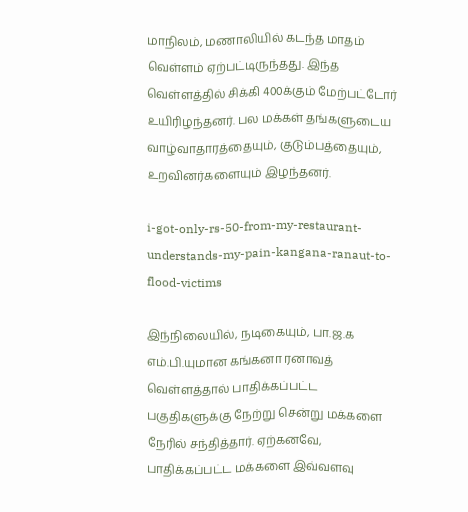மாநிலம், மணாலியில் கடந்த மாதம் வெள்ளம் ஏற்பட்டிருந்தது. இந்த வெள்ளத்தில் சிக்கி 400க்கும் மேற்பட்டோர் உயிரிழந்தனர். பல மக்கள் தங்களுடைய வாழ்வாதாரத்தையும், குடும்பத்தையும், உறவினர்களையும் இழந்தனர்.

i-got-only-rs-50-from-my-restaurant-understands-my-pain-kangana-ranaut-to-flood-victims

இந்நிலையில், நடிகையும், பா.ஜ.க எம்.பி.யுமான கங்கனா ரனாவத் வெள்ளத்தால் பாதிக்கப்பட்ட பகுதிகளுக்கு நேற்று சென்று மக்களை நேரில் சந்தித்தார். ஏற்கனவே, பாதிக்கப்பட்ட மக்களை இவ்வளவு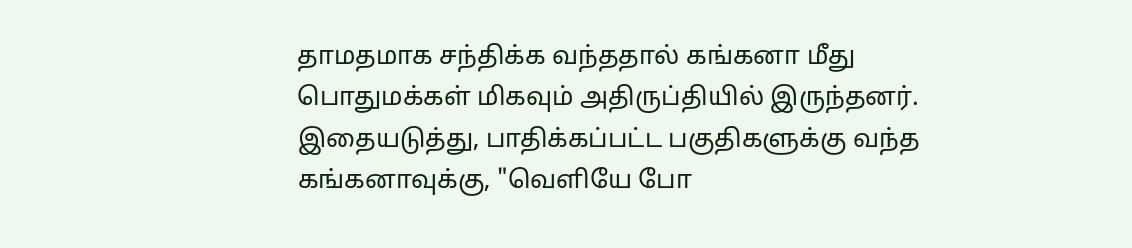தாமதமாக சந்திக்க வந்ததால் கங்கனா மீது பொதுமக்கள் மிகவும் அதிருப்தியில் இருந்தனர். இதையடுத்து, பாதிக்கப்பட்ட பகுதிகளுக்கு வந்த கங்கனாவுக்கு, "வெளியே போ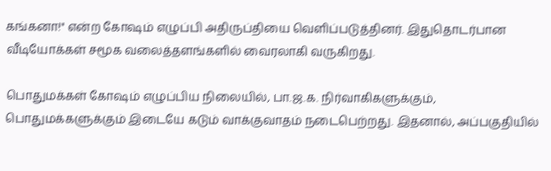கங்கனா!" என்ற கோஷம் எழுப்பி அதிருப்தியை வெளிப்படுத்தினர். இதுதொடர்பான வீடியோக்கள் சமூக வலைத்தளங்களில் வைரலாகி வருகிறது.

பொதுமக்கள் கோஷம் எழுப்பிய நிலையில், பா.ஜ.க. நிர்வாகிகளுக்கும், பொதுமக்களுக்கும் இடையே கடும் வாக்குவாதம் நடைபெற்றது. இதனால், அப்பகுதியில்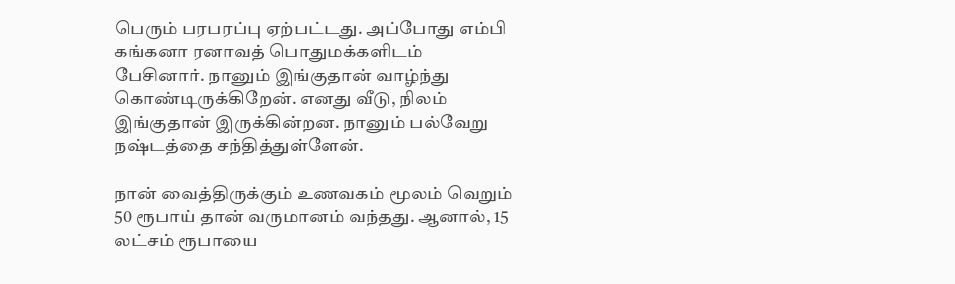பெரும் பரபரப்பு ஏற்பட்டது. அப்போது எம்பி கங்கனா ரனாவத் பொதுமக்களிடம் பேசினார். நானும் இங்குதான் வாழ்ந்து கொண்டிருக்கிறேன். எனது வீடு, நிலம் இங்குதான் இருக்கின்றன. நானும் பல்வேறு நஷ்டத்தை சந்தித்துள்ளேன்.

நான் வைத்திருக்கும் உணவகம் மூலம் வெறும் 50 ரூபாய் தான் வருமானம் வந்தது. ஆனால், 15 லட்சம் ரூபாயை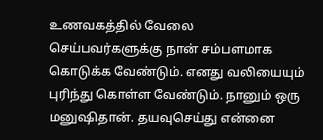உணவகத்தில் வேலை செய்பவர்களுக்கு நான் சம்பளமாக கொடுக்க வேண்டும். எனது வலியையும் புரிந்து கொள்ள வேண்டும். நானும் ஒரு மனுஷிதான். தயவுசெய்து என்னை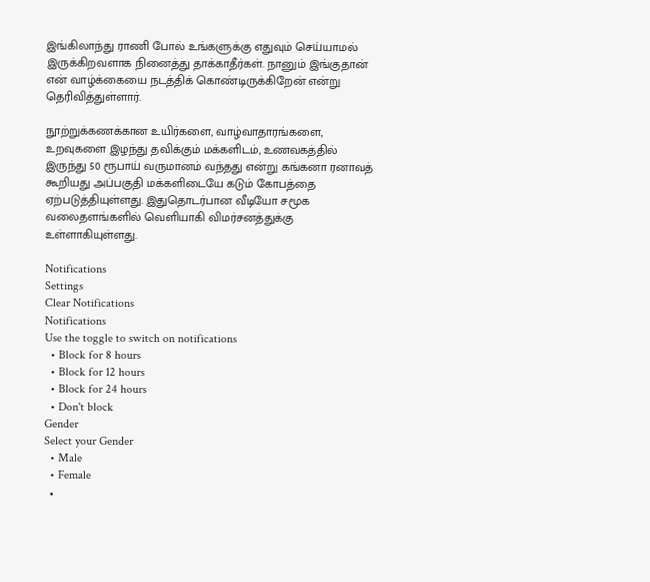இங்கிலாந்து ராணி போல் உங்களுக்கு எதுவும் செய்யாமல் இருக்கிறவளாக நினைத்து தாக்காதீர்கள். நானும் இங்குதான் என் வாழ்க்கையை நடத்திக் கொண்டிருக்கிறேன் என்று தெரிவித்துள்ளார்.

நூற்றுக்கணக்கான உயிர்களை, வாழ்வாதாரங்களை, உறவுகளை இழந்து தவிக்கும் மக்களிடம், உணவகத்தில் இருந்து 50 ரூபாய் வருமானம் வந்தது என்று கங்கனா ரனாவத் கூறியது அப்பகுதி மக்களிடையே கடும் கோபத்தை ஏற்படுத்தியுள்ளது. இதுதொடர்பான வீடியோ சமூக வலைதளங்களில் வெளியாகி விமர்சனத்துக்கு உள்ளாகியுள்ளது.

Notifications
Settings
Clear Notifications
Notifications
Use the toggle to switch on notifications
  • Block for 8 hours
  • Block for 12 hours
  • Block for 24 hours
  • Don't block
Gender
Select your Gender
  • Male
  • Female
  •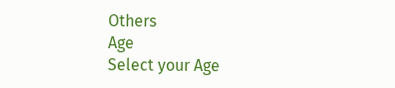Others
Age
Select your Age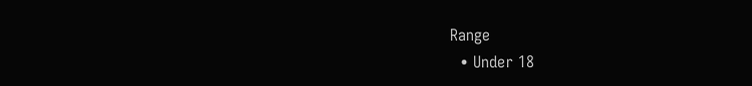Range
  • Under 18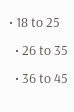• 18 to 25
  • 26 to 35
  • 36 to 45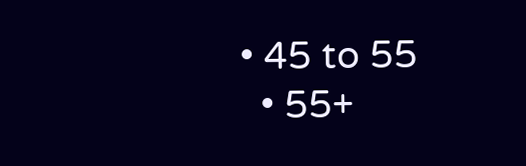• 45 to 55
  • 55+